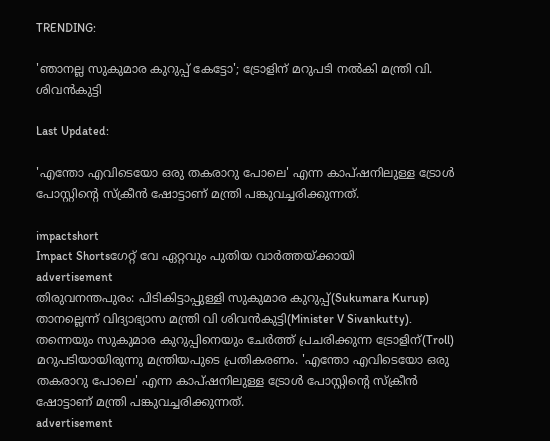TRENDING:

'ഞാനല്ല സുകുമാര കുറുപ്പ് കേട്ടോ'; ട്രോളിന് മറുപടി നല്‍കി മന്ത്രി വി. ശിവന്‍കുട്ടി

Last Updated:

'എന്തോ എവിടെയോ ഒരു തകരാറു പോലെ' എന്ന കാപ്ഷനിലുള്ള ട്രോള്‍ പോസ്റ്റിന്റെ സ്‌ക്രീന്‍ ഷോട്ടാണ് മന്ത്രി പങ്കുവച്ചരിക്കുന്നത്.

impactshort
Impact Shortsഗേറ്റ് വേ ഏറ്റവും പുതിയ വാർത്തയ്ക്കായി
advertisement
തിരുവനന്തപുരം: പിടികിട്ടാപ്പുള്ളി സുകുമാര കുറുപ്പ്(Sukumara Kurup) താനല്ലെന്ന് വിദ്യാഭ്യാസ മന്ത്രി വി ശിവന്‍കുട്ടി(Minister V Sivankutty). തന്നെയും സുകുമാര കുറുപ്പിനെയും ചേര്‍ത്ത് പ്രചരിക്കുന്ന ട്രോളിന്(Troll) മറുപടിയായിരുന്നു മന്ത്രിയപുടെ പ്രതികരണം. 'എന്തോ എവിടെയോ ഒരു തകരാറു പോലെ' എന്ന കാപ്ഷനിലുള്ള ട്രോള്‍ പോസ്റ്റിന്റെ സ്‌ക്രീന്‍ ഷോട്ടാണ് മന്ത്രി പങ്കുവച്ചരിക്കുന്നത്.
advertisement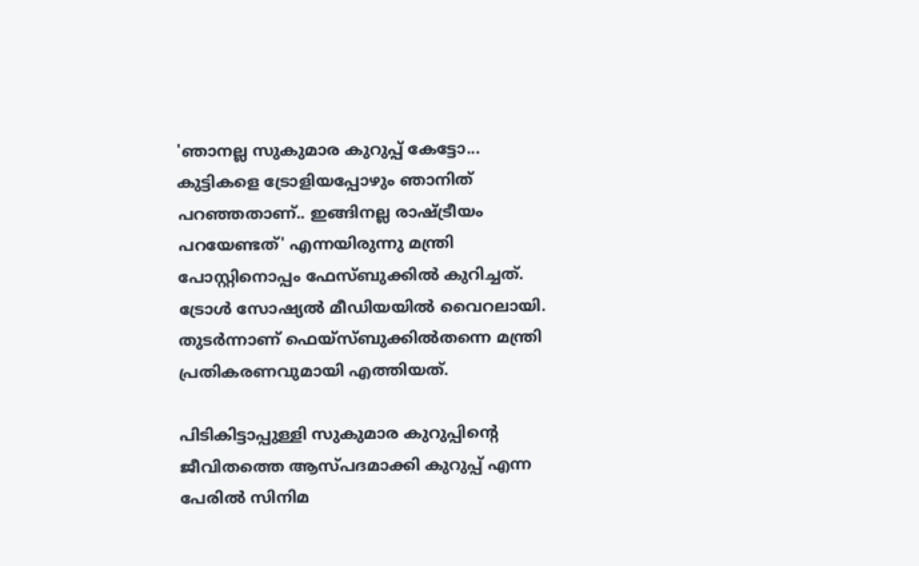'ഞാനല്ല സുകുമാര കുറുപ്പ് കേട്ടോ... കുട്ടികളെ ട്രോളിയപ്പോഴും ഞാനിത് പറഞ്ഞതാണ്.. ഇങ്ങിനല്ല രാഷ്ട്രീയം പറയേണ്ടത്' എന്നയിരുന്നു മന്ത്രി പോസ്റ്റിനൊപ്പം ഫേസ്ബുക്കില്‍ കുറിച്ചത്. ട്രോള്‍ സോഷ്യല്‍ മീഡിയയില്‍ വൈറലായി. തുടര്‍ന്നാണ് ഫെയ്സ്ബുക്കില്‍തന്നെ മന്ത്രി പ്രതികരണവുമായി എത്തിയത്.

പിടികിട്ടാപ്പുള്ളി സുകുമാര കുറുപ്പിന്റെ ജീവിതത്തെ ആസ്പദമാക്കി കുറുപ്പ് എന്ന പേരില്‍ സിനിമ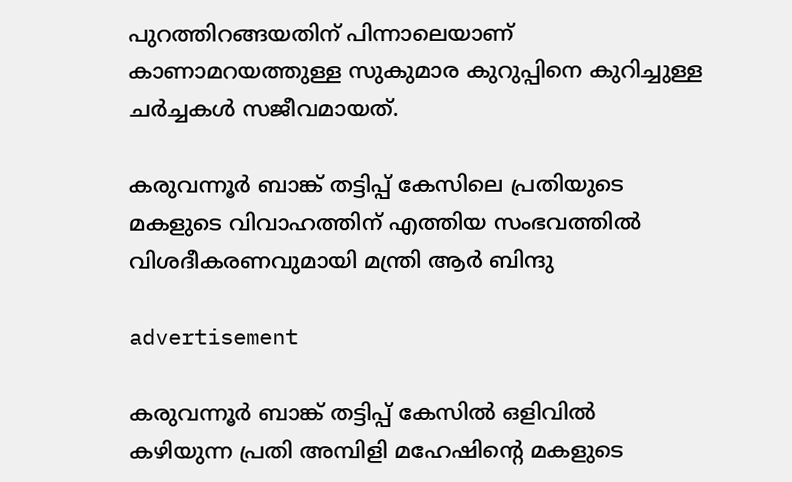പുറത്തിറങ്ങയതിന് പിന്നാലെയാണ് കാണാമറയത്തുള്ള സുകുമാര കുറുപ്പിനെ കുറിച്ചുള്ള ചര്‍ച്ചകള്‍ സജീവമായത്.

കരുവന്നൂർ ബാങ്ക് തട്ടിപ്പ് കേസിലെ പ്രതിയുടെ മകളുടെ വിവാഹത്തിന് എത്തിയ സംഭവത്തിൽ വിശദീകരണവുമായി മന്ത്രി ആർ ബിന്ദു

advertisement

കരുവന്നൂർ ബാങ്ക് തട്ടിപ്പ് കേസിൽ ഒളിവിൽ കഴിയുന്ന പ്രതി അമ്പിളി മഹേഷിന്റെ മകളുടെ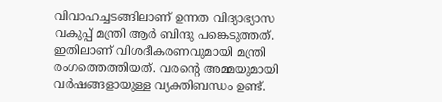വിവാഹച്ചടങ്ങിലാണ് ഉന്നത വിദ്യാഭ്യാസ വകുപ്പ് മന്ത്രി ആർ ബിന്ദു പങ്കെടുത്തത്. ഇതിലാണ് വിശദീകരണവുമായി മന്ത്രി രംഗത്തെത്തിയത്. വരന്റെ അമ്മയുമായി വർഷങ്ങളായുള്ള വ്യക്തിബന്ധം ഉണ്ട്.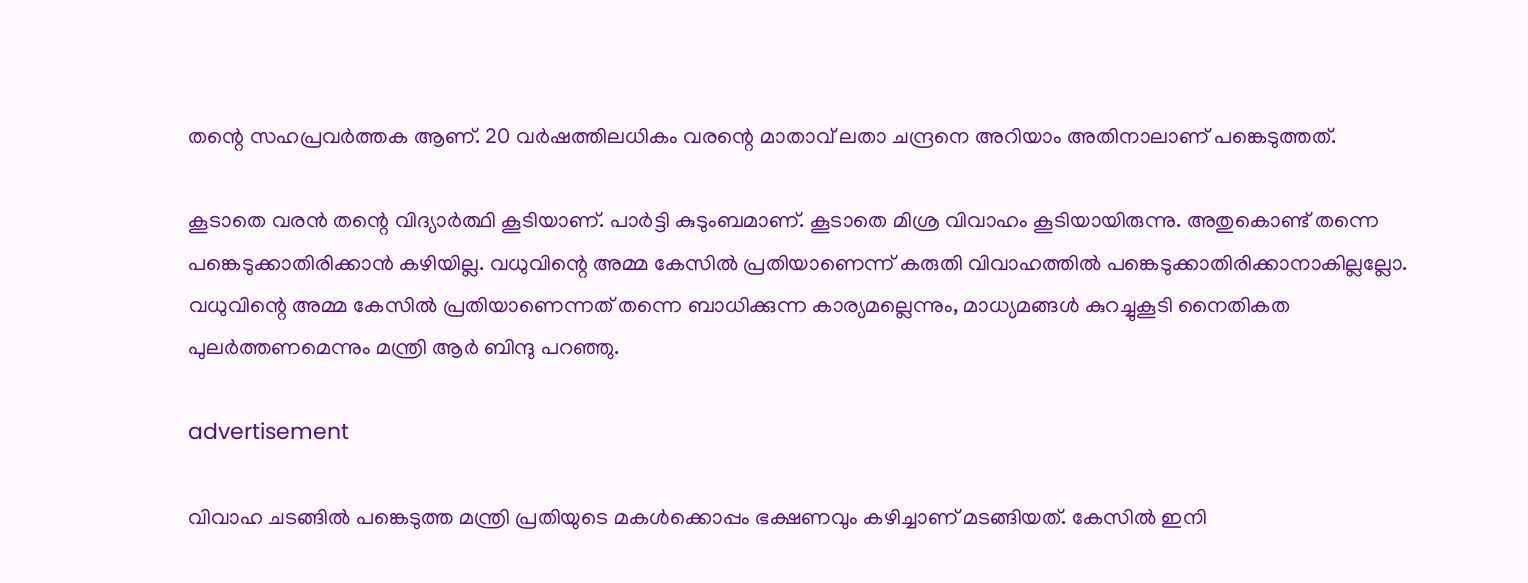തന്റെ സഹപ്രവർത്തക ആണ്. 20 വർഷത്തിലധികം വരന്റെ മാതാവ് ലതാ ചന്ദ്രനെ അറിയാം അതിനാലാണ് പങ്കെടുത്തത്.

കൂടാതെ വരൻ തന്റെ വിദ്യാർത്ഥി കൂടിയാണ്. പാർട്ടി കുടുംബമാണ്. കൂടാതെ മിശ്ര വിവാഹം കൂടിയായിരുന്നു. അതുകൊണ്ട് തന്നെ പങ്കെടുക്കാതിരിക്കാൻ കഴിയില്ല. വധുവിന്റെ അമ്മ കേസിൽ പ്രതിയാണെന്ന് കരുതി വിവാഹത്തിൽ പങ്കെടുക്കാതിരിക്കാനാകില്ലല്ലോ. വധുവിന്റെ അമ്മ കേസിൽ പ്രതിയാണെന്നത് തന്നെ ബാധിക്കുന്ന കാര്യമല്ലെന്നും, മാധ്യമങ്ങൾ കുറച്ചുകൂടി നൈതികത പുലർത്തണമെന്നും മന്ത്രി ആർ ബിന്ദു പറഞ്ഞു.

advertisement

വിവാഹ ചടങ്ങിൽ പങ്കെടുത്ത മന്ത്രി പ്രതിയുടെ മകൾക്കൊപ്പം ഭക്ഷണവും കഴിച്ചാണ് മടങ്ങിയത്. കേസിൽ ഇനി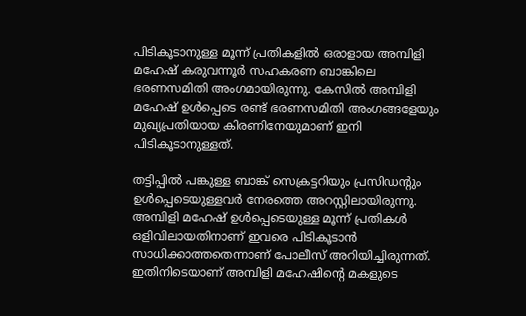പിടികൂടാനുള്ള മൂന്ന് പ്രതികളിൽ ഒരാളായ അമ്പിളി മഹേഷ് കരുവന്നൂർ സഹകരണ ബാങ്കിലെ ഭരണസമിതി അംഗമായിരുന്നു. കേസിൽ അമ്പിളി മഹേഷ് ഉൾപ്പെടെ രണ്ട് ഭരണസമിതി അംഗങ്ങളേയും മുഖ്യപ്രതിയായ കിരണിനേയുമാണ് ഇനി പിടികൂടാനുള്ളത്.

തട്ടിപ്പിൽ പങ്കുള്ള ബാങ്ക് സെക്രട്ടറിയും പ്രസിഡന്റും ഉൾപ്പെടെയുള്ളവർ നേരത്തെ അറസ്റ്റിലായിരുന്നു. അമ്പിളി മഹേഷ് ഉൾപ്പെടെയുള്ള മൂന്ന് പ്രതികൾ ഒളിവിലായതിനാണ് ഇവരെ പിടികൂടാൻ സാധിക്കാത്തതെന്നാണ് പോലീസ് അറിയിച്ചിരുന്നത്. ഇതിനിടെയാണ് അമ്പിളി മഹേഷിന്റെ മകളുടെ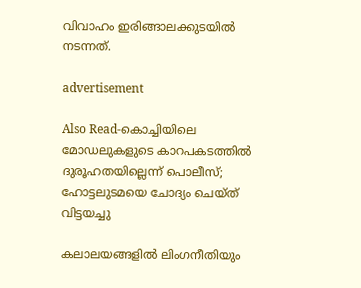വിവാഹം ഇരിങ്ങാലക്കുടയിൽ നടന്നത്.

advertisement

Also Read-കൊച്ചിയിലെ മോഡലുകളുടെ കാറപകടത്തിൽ ദുരൂഹതയില്ലെന്ന് പൊലീസ്; ഹോട്ടലുടമയെ ചോദ്യം ചെയ്ത് വിട്ടയച്ചു

കലാലയങ്ങളിൽ ലിംഗനീതിയും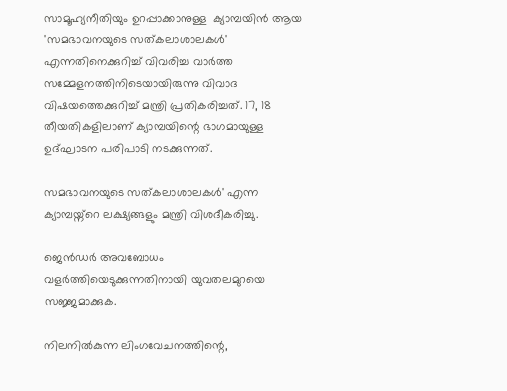സാമൂഹ്യനീതിയും ഉറപ്പാക്കാനുള്ള  ക്യാമ്പയിൻ ആയ 'സമഭാവനയുടെ സത്കലാശാലകൾ' എന്നതിനെക്കുറിച്ച് വിവരിച്ച വാർത്ത സമ്മേളനത്തിനിടെയായിരുന്നു വിവാദ വിഷയത്തെക്കുറിച്ച് മന്ത്രി പ്രതികരിച്ചത്. 17, 18 തീയതികളിലാണ് ക്യാമ്പയിന്റെ ഭാഗമായുള്ള ഉദ്ഘാടന പരിപാടി നടക്കുന്നത്.

സമഭാവനയുടെ സത്കലാശാലകൾ' എന്ന ക്യാമ്പയ്ന്റെ ലക്ഷ്യങ്ങളും മന്ത്രി വിശദീകരിച്ചു.

ജെൻഡർ അവബോധം വളര്‍ത്തിയെടുക്കുന്നതിനായി യുവതലമുറയെ സജ്ജമാക്കുക.

നിലനില്‍കുന്ന ലിംഗവേചനത്തിന്റെ,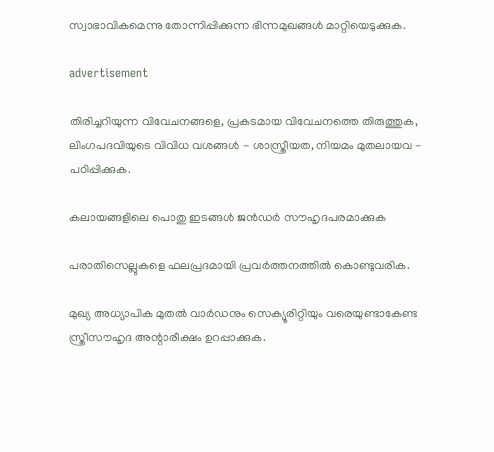സ്വാഭാവികമെന്നു തോന്നിപ്പിക്കുന്ന ഭിന്നമുഖങ്ങൾ മാറ്റിയെടുക്കുക.

advertisement

തിരിച്ചറിയുന്ന വിവേചനങ്ങളെ, പ്രകടമായ വിവേചനത്തെ തിരുത്തുക, ലിംഗപദവിയുടെ വിവിധ വശങ്ങൾ - ശാസ്ത്രീയത, നിയമം മുതലായവ - പഠിപ്പിക്കുക.

കലായങ്ങളിലെ പൊതു ഇടങ്ങൾ ജൻഡർ സൗഹൃദപരമാക്കുക

പരാതിസെല്ലുകളെ ഫലപ്രദമായി പ്രവർത്തനത്തിൽ കൊണ്ടുവരിക.

മുഖ്യ അധ്യാപിക മുതൽ വാർഡനും സെക്യൂരിറ്റിയും വരെയുണ്ടാകേണ്ട സ്ത്രീസൗഹൃദ അന്റാരീക്ഷം ഉറപ്പാക്കുക.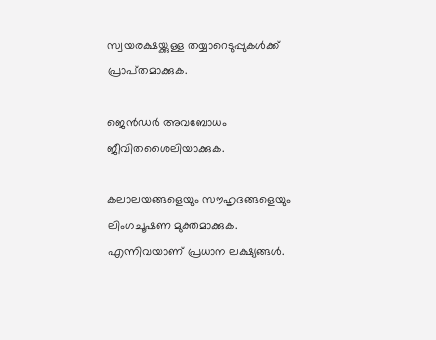സ്വയരക്ഷയ്ക്കുള്ള തയ്യാറെടുപ്പുകൾക്ക് പ്രാപ്‌തമാക്കുക.

ജെൻഡർ അവബോധം ജീവിതശൈലിയാക്കുക.

കലാലയങ്ങളെയും സൗഹൃദങ്ങളെയും ലിംഗചൂഷണ മുക്തമാക്കുക. എന്നിവയാണ് പ്രധാന ലക്ഷ്യങ്ങൾ.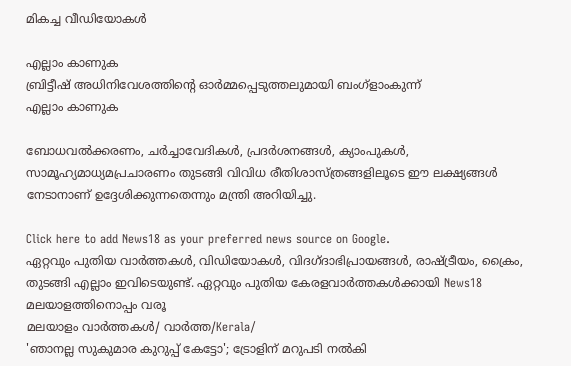മികച്ച വീഡിയോകൾ

എല്ലാം കാണുക
ബ്രിട്ടീഷ് അധിനിവേശത്തിൻ്റെ ഓർമ്മപ്പെടുത്തലുമായി ബംഗ്ളാംകുന്ന്
എല്ലാം കാണുക

ബോധവൽക്കരണം, ചർച്ചാവേദികൾ, പ്രദർശനങ്ങൾ, ക്യാംപുകൾ, സാമൂഹ്യമാധ്യമപ്രചാരണം തുടങ്ങി വിവിധ രീതിശാസ്ത്രങ്ങളിലൂടെ ഈ ലക്ഷ്യങ്ങൾ നേടാനാണ് ഉദ്ദേശിക്കുന്നതെന്നും മന്ത്രി അറിയിച്ചു.

Click here to add News18 as your preferred news source on Google.
ഏറ്റവും പുതിയ വാർത്തകൾ, വിഡിയോകൾ, വിദഗ്ദാഭിപ്രായങ്ങൾ, രാഷ്ട്രീയം, ക്രൈം, തുടങ്ങി എല്ലാം ഇവിടെയുണ്ട്. ഏറ്റവും പുതിയ കേരളവാർത്തകൾക്കായി News18 മലയാളത്തിനൊപ്പം വരൂ
മലയാളം വാർത്തകൾ/ വാർത്ത/Kerala/
'ഞാനല്ല സുകുമാര കുറുപ്പ് കേട്ടോ'; ട്രോളിന് മറുപടി നല്‍കി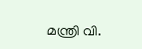മന്ത്രി വി.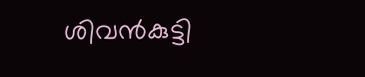ശിവന്‍കുട്ടി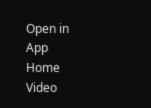Open in App
Home
Video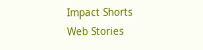Impact Shorts
Web Stories